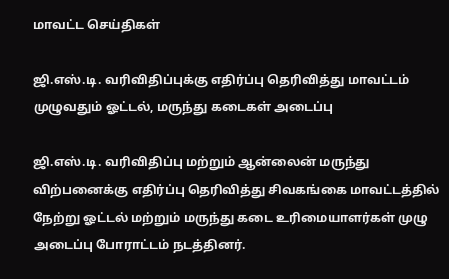மாவட்ட செய்திகள்

ஜி.எஸ்.டி. வரிவிதிப்புக்கு எதிர்ப்பு தெரிவித்து மாவட்டம் முழுவதும் ஓட்டல், மருந்து கடைகள் அடைப்பு

ஜி.எஸ்.டி. வரிவிதிப்பு மற்றும் ஆன்லைன் மருந்து விற்பனைக்கு எதிர்ப்பு தெரிவித்து சிவகங்கை மாவட்டத்தில் நேற்று ஓட்டல் மற்றும் மருந்து கடை உரிமையாளர்கள் முழு அடைப்பு போராட்டம் நடத்தினர்.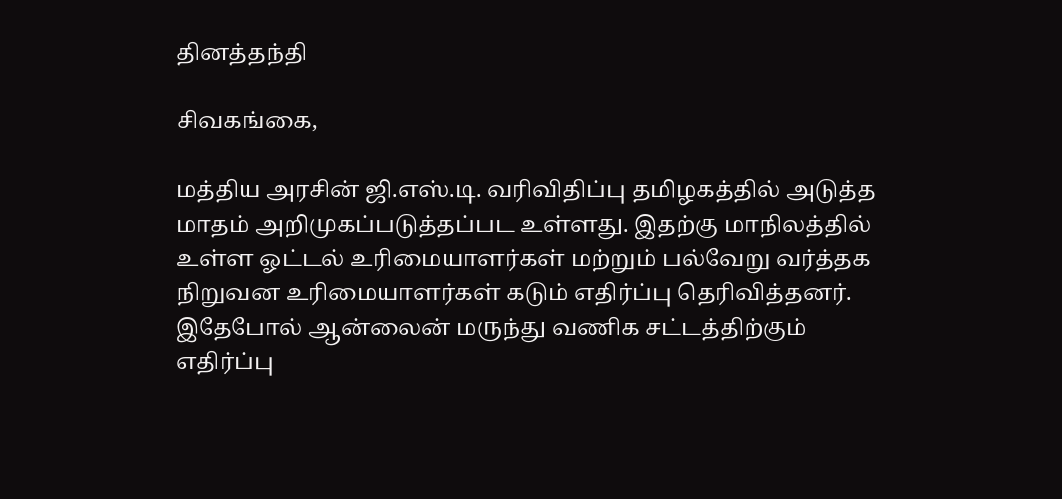தினத்தந்தி

சிவகங்கை,

மத்திய அரசின் ஜி.எஸ்.டி. வரிவிதிப்பு தமிழகத்தில் அடுத்த மாதம் அறிமுகப்படுத்தப்பட உள்ளது. இதற்கு மாநிலத்தில் உள்ள ஓட்டல் உரிமையாளர்கள் மற்றும் பல்வேறு வர்த்தக நிறுவன உரிமையாளர்கள் கடும் எதிர்ப்பு தெரிவித்தனர். இதேபோல் ஆன்லைன் மருந்து வணிக சட்டத்திற்கும் எதிர்ப்பு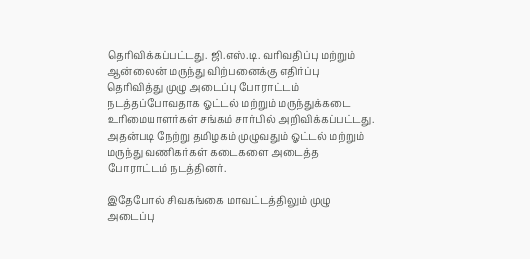தெரிவிக்கப்பட்டது. ஜி.எஸ்.டி. வரிவதிப்பு மற்றும் ஆன்லைன் மருந்து விற்பனைக்கு எதிர்ப்பு தெரிவித்து முழு அடைப்பு போராட்டம் நடத்தப்போவதாக ஓட்டல் மற்றும் மருந்துக்கடை உரிமையாளர்கள் சங்கம் சார்பில் அறிவிக்கப்பட்டது. அதன்படி நேற்று தமிழகம் முழுவதும் ஓட்டல் மற்றும் மருந்து வணிகர்கள் கடைகளை அடைத்த போராட்டம் நடத்தினர்.

இதேபோல் சிவகங்கை மாவட்டத்திலும் முழு அடைப்பு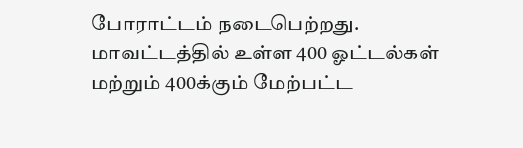போராட்டம் நடைபெற்றது. மாவட்டத்தில் உள்ள 400 ஓட்டல்கள் மற்றும் 400க்கும் மேற்பட்ட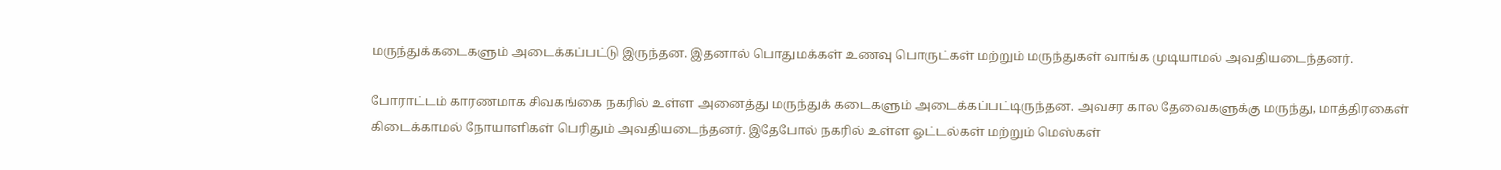மருந்துக்கடைகளும் அடைக்கப்பட்டு இருந்தன. இதனால் பொதுமக்கள் உணவு பொருட்கள் மற்றும் மருந்துகள் வாங்க முடியாமல் அவதியடைந்தனர்.

போராட்டம் காரணமாக சிவகங்கை நகரில் உள்ள அனைத்து மருந்துக் கடைகளும் அடைக்கப்பட்டிருந்தன. அவசர கால தேவைகளுக்கு மருந்து, மாத்திரகைள் கிடைக்காமல் நோயாளிகள் பெரிதும் அவதியடைந்தனர். இதேபோல் நகரில் உள்ள ஓட்டல்கள் மற்றும் மெஸ்கள்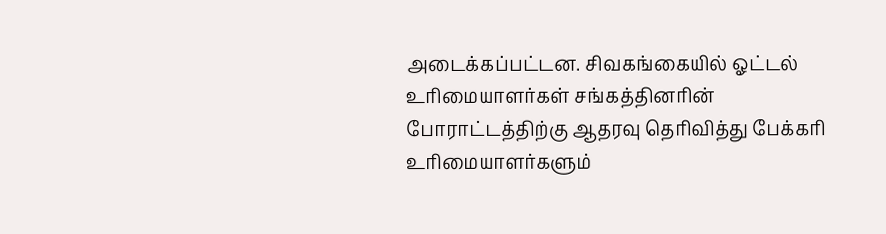அடைக்கப்பட்டன. சிவகங்கையில் ஓட்டல் உரிமையாளர்கள் சங்கத்தினரின் போராட்டத்திற்கு ஆதரவு தெரிவித்து பேக்கரி உரிமையாளர்களும்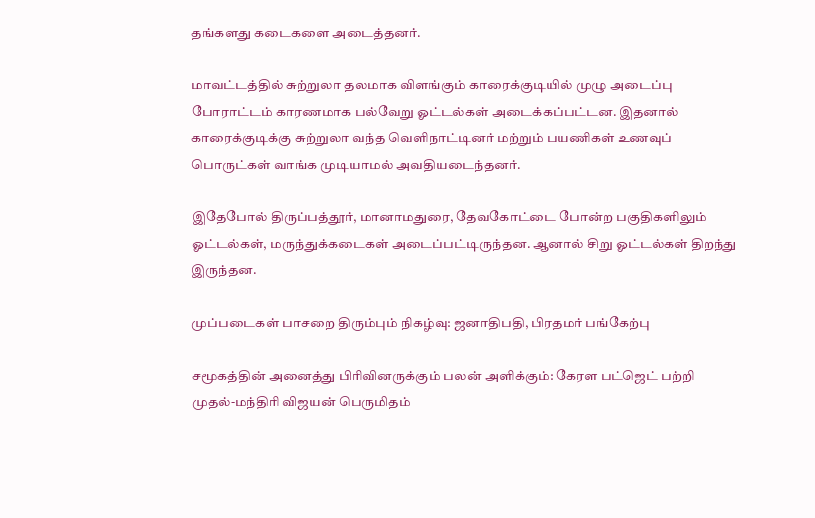தங்களது கடைகளை அடைத்தனர்.

மாவட்டத்தில் சுற்றுலா தலமாக விளங்கும் காரைக்குடியில் முழு அடைப்பு போராட்டம் காரணமாக பல்வேறு ஓட்டல்கள் அடைக்கப்பட்டன. இதனால் காரைக்குடிக்கு சுற்றுலா வந்த வெளிநாட்டினர் மற்றும் பயணிகள் உணவுப் பொருட்கள் வாங்க முடியாமல் அவதியடைந்தனர்.

இதேபோல் திருப்பத்தூர், மானாமதுரை, தேவகோட்டை போன்ற பகுதிகளிலும் ஓட்டல்கள், மருந்துக்கடைகள் அடைப்பட்டிருந்தன. ஆனால் சிறு ஓட்டல்கள் திறந்து இருந்தன.

முப்படைகள் பாசறை திரும்பும் நிகழ்வு: ஜனாதிபதி, பிரதமர் பங்கேற்பு

சமூகத்தின் அனைத்து பிரிவினருக்கும் பலன் அளிக்கும்: கேரள பட்ஜெட் பற்றி முதல்-மந்திரி விஜயன் பெருமிதம்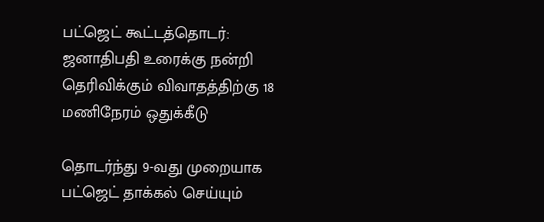பட்ஜெட் கூட்டத்தொடர்: ஜனாதிபதி உரைக்கு நன்றி தெரிவிக்கும் விவாதத்திற்கு 18 மணிநேரம் ஒதுக்கீடு

தொடர்ந்து 9-வது முறையாக பட்ஜெட் தாக்கல் செய்யும்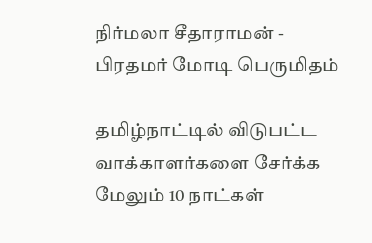நிர்மலா சீதாராமன் - பிரதமர் மோடி பெருமிதம்

தமிழ்நாட்டில் விடுபட்ட வாக்காளர்களை சேர்க்க மேலும் 10 நாட்கள்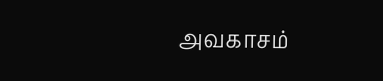அவகாசம்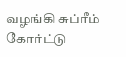வழங்கி சுப்ரீம் கோர்ட்டு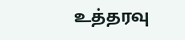உத்தரவு